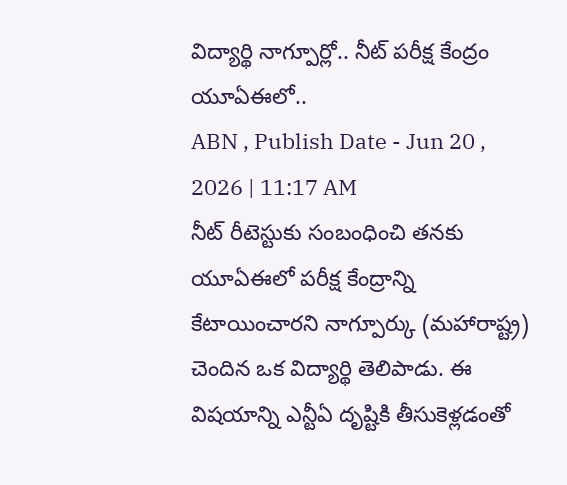విద్యార్థి నాగ్పూర్లో.. నీట్ పరీక్ష కేంద్రం యూఏఈలో..
ABN , Publish Date - Jun 20 , 2026 | 11:17 AM
నీట్ రీటెస్టుకు సంబంధించి తనకు యూఏఈలో పరీక్ష కేంద్రాన్ని కేటాయించారని నాగ్పూర్కు (మహారాష్ట్ర) చెందిన ఒక విద్యార్థి తెలిపాడు. ఈ విషయాన్ని ఎన్టీఏ దృష్టికి తీసుకెళ్లడంతో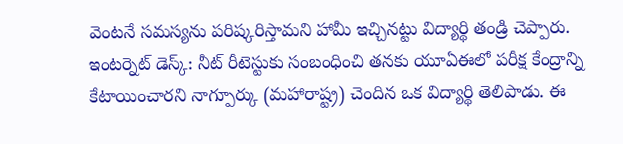వెంటనే సమస్యను పరిష్కరిస్తామని హామీ ఇచ్చినట్టు విద్యార్థి తండ్రి చెప్పారు.
ఇంటర్నెట్ డెస్క్: నీట్ రీటెస్టుకు సంబంధించి తనకు యూఏఈలో పరీక్ష కేంద్రాన్ని కేటాయించారని నాగ్పూర్కు (మహారాష్ట్ర) చెందిన ఒక విద్యార్థి తెలిపాడు. ఈ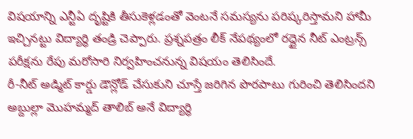విషయాన్ని ఎన్టీఏ దృష్టికి తీసుకెళ్లడంతో వెంటనే సమస్యను పరిష్కరిస్తామని హామీ ఇచ్చినట్టు విద్యార్థి తండ్రి చెప్పారు. ప్రశ్నపత్రం లీక్ నేపథ్యంలో రద్దైన నీట్ ఎంట్రన్స్ పరీక్షను రేపు మరోసారి నిర్వహించనున్న విషయం తెలిసిందే.
రీ-నీట్ అడ్మిట్ కార్డు డౌన్లోడ్ చేసుకుని చూస్తే జరిగిన పొరపాటు గురించి తెలిసిందని అబ్దుల్లా మొహమ్మద్ తాలిబ్ అనే విద్యార్థి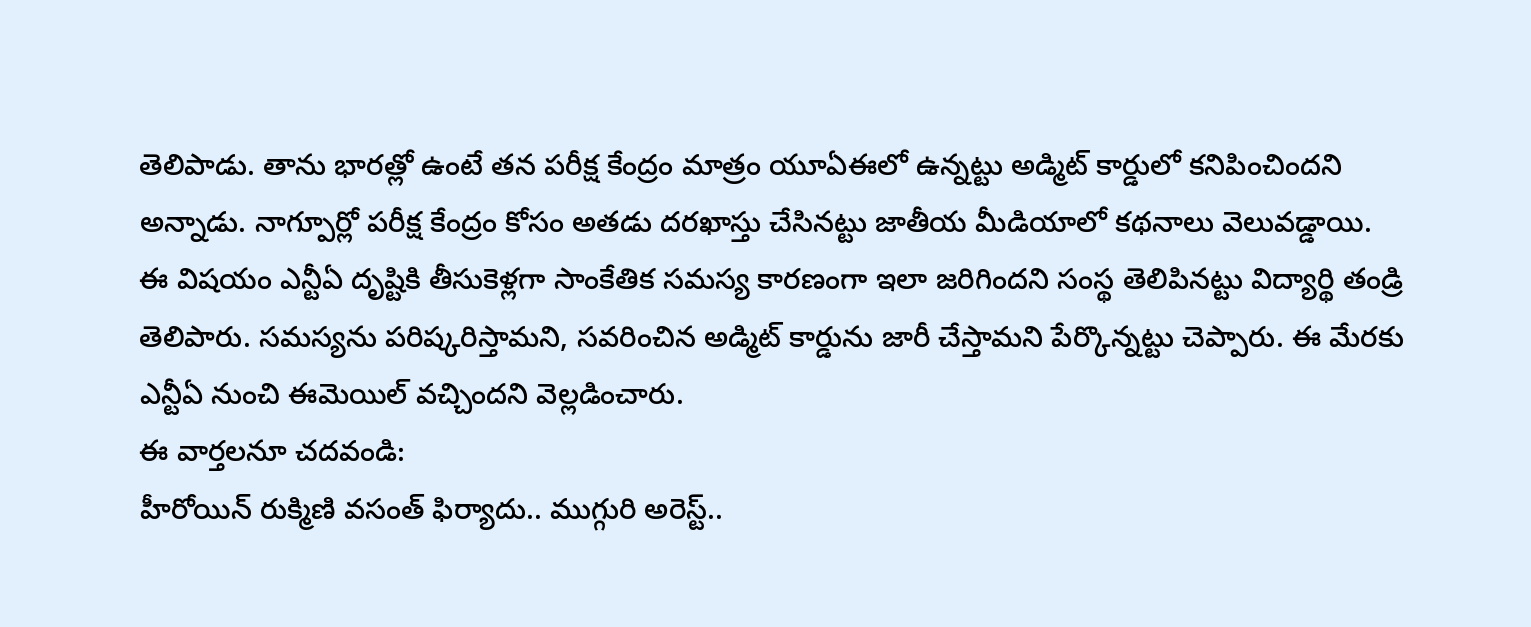తెలిపాడు. తాను భారత్లో ఉంటే తన పరీక్ష కేంద్రం మాత్రం యూఏఈలో ఉన్నట్టు అడ్మిట్ కార్డులో కనిపించిందని అన్నాడు. నాగ్పూర్లో పరీక్ష కేంద్రం కోసం అతడు దరఖాస్తు చేసినట్టు జాతీయ మీడియాలో కథనాలు వెలువడ్డాయి.
ఈ విషయం ఎన్టీఏ దృష్టికి తీసుకెళ్లగా సాంకేతిక సమస్య కారణంగా ఇలా జరిగిందని సంస్థ తెలిపినట్టు విద్యార్థి తండ్రి తెలిపారు. సమస్యను పరిష్కరిస్తామని, సవరించిన అడ్మిట్ కార్డును జారీ చేస్తామని పేర్కొన్నట్టు చెప్పారు. ఈ మేరకు ఎన్టీఏ నుంచి ఈమెయిల్ వచ్చిందని వెల్లడించారు.
ఈ వార్తలనూ చదవండి:
హీరోయిన్ రుక్మిణి వసంత్ ఫిర్యాదు.. ముగ్గురి అరెస్ట్..